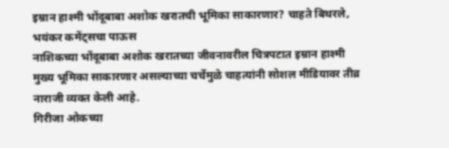इम्रान हाश्मी भोंदूबाबा अशोक खरातची भूमिका साकारणार? चाहते बिथरले, भयंकर कमेंट्सचा पाऊस
नाशिकच्या भोंदूबाबा अशोक खरातच्या जीवनावरील चित्रपटात इम्रान हाश्मी मुख्य भूमिका साकारणार असल्याच्या चर्चेमुळे चाहत्यांनी सोशल मीडियावर तीव्र नाराजी व्यक्त केली आहे.
गिरीजा ओकच्या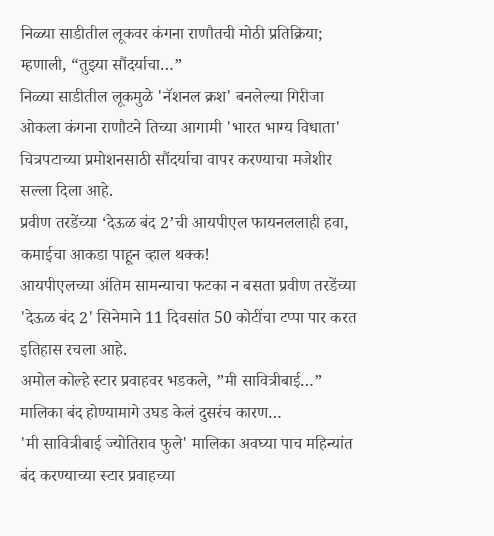निळ्या साडीतील लूकवर कंगना राणौतची मोठी प्रतिक्रिया; म्हणाली, “तुझ्या सौंदर्याचा…”
निळ्या साडीतील लूकमुळे 'नॅशनल क्रश' बनलेल्या गिरीजा ओकला कंगना राणौटने तिच्या आगामी 'भारत भाग्य विधाता' चित्रपटाच्या प्रमोशनसाठी सौंदर्याचा वापर करण्याचा मजेशीर सल्ला दिला आहे.
प्रवीण तरडेंच्या ‘देऊळ बंद 2’ची आयपीएल फायनललाही हवा, कमाईचा आकडा पाहून व्हाल थक्क!
आयपीएलच्या अंतिम सामन्याचा फटका न बसता प्रवीण तरडेंच्या 'देऊळ बंद 2' सिनेमाने 11 दिवसांत 50 कोटींचा टप्पा पार करत इतिहास रचला आहे.
अमोल कोल्हे स्टार प्रवाहवर भडकले, ”मी सावित्रीबाई…” मालिका बंद होण्यामागे उघड केलं दुसरंच कारण…
'मी सावित्रीबाई ज्योतिराव फुले' मालिका अवघ्या पाच महिन्यांत बंद करण्याच्या स्टार प्रवाहच्या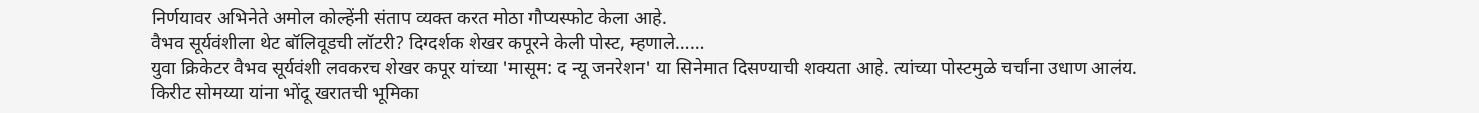निर्णयावर अभिनेते अमोल कोल्हेंनी संताप व्यक्त करत मोठा गौप्यस्फोट केला आहे.
वैभव सूर्यवंशीला थेट बॉलिवूडची लॉटरी? दिग्दर्शक शेखर कपूरने केली पोस्ट, म्हणाले……
युवा क्रिकेटर वैभव सूर्यवंशी लवकरच शेखर कपूर यांच्या 'मासूम: द न्यू जनरेशन' या सिनेमात दिसण्याची शक्यता आहे. त्यांच्या पोस्टमुळे चर्चांना उधाण आलंय.
किरीट सोमय्या यांना भोंदू खरातची भूमिका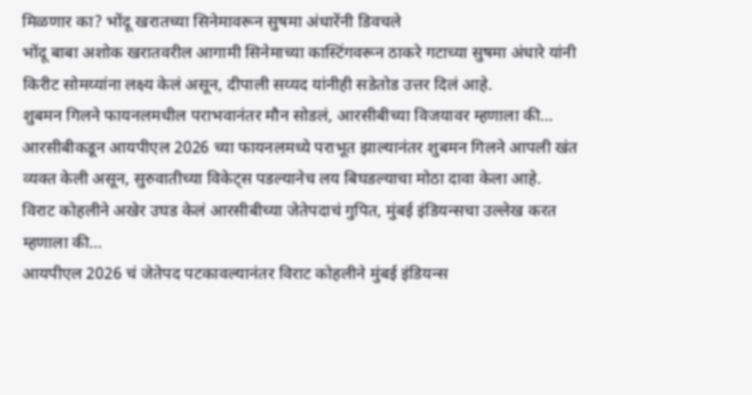मिळणार का? भोंदू खरातच्या सिनेमावरून सुषमा अंधारेंनी डिवचले
भोंदू बाबा अशोक खरातवरील आगामी सिनेमाच्या कास्टिंगवरून ठाकरे गटाच्या सुषमा अंधारे यांनी किरीट सोमय्यांना लक्ष्य केलं असून, दीपाली सय्यद यांनीही सडेतोड उत्तर दिलं आहे.
शुबमन गिलने फायनलमधील पराभवानंतर मौन सोडलं, आरसीबीच्या विजयावर म्हणाला की…
आरसीबीकडून आयपीएल 2026 च्या फायनलमध्ये पराभूत झाल्यानंतर शुबमन गिलने आपली खंत व्यक्त केली असून, सुरुवातीच्या विकेट्स पडल्यानेच लय बिघडल्याचा मोठा दावा केला आहे.
विराट कोहलीने अखेर उघड केलं आरसीबीच्या जेतेपदाचं गुपित, मुंबई इंडियन्सचा उल्लेख करत म्हणाला की…
आयपीएल 2026 चं जेतेपद पटकावल्यानंतर विराट कोहलीने मुंबई इंडियन्स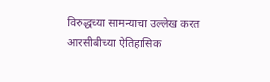विरुद्धच्या सामन्याचा उल्लेख करत आरसीबीच्या ऐतिहासिक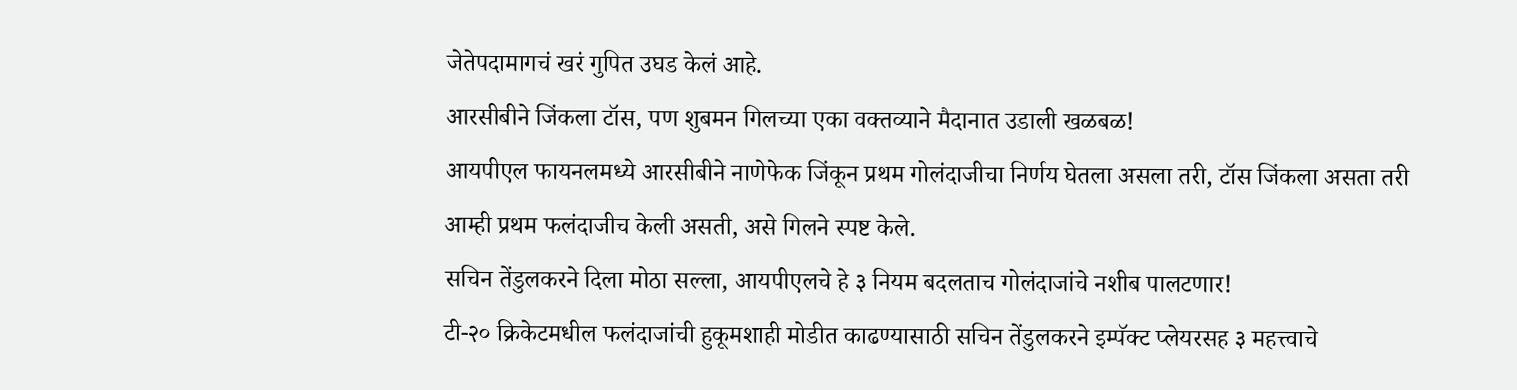जेतेपदामागचं खरं गुपित उघड केलं आहे.
आरसीबीने जिंकला टॉस, पण शुबमन गिलच्या एका वक्तव्याने मैदानात उडाली खळबळ!
आयपीएल फायनलमध्ये आरसीबीने नाणेफेक जिंकून प्रथम गोलंदाजीचा निर्णय घेतला असला तरी, टॉस जिंकला असता तरी आम्ही प्रथम फलंदाजीच केली असती, असे गिलने स्पष्ट केले.
सचिन तेंडुलकरने दिला मोठा सल्ला, आयपीएलचे हे ३ नियम बदलताच गोलंदाजांचे नशीब पालटणार!
टी-२० क्रिकेटमधील फलंदाजांची हुकूमशाही मोडीत काढण्यासाठी सचिन तेंडुलकरने इम्पॅक्ट प्लेयरसह ३ महत्त्वाचे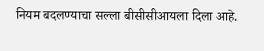नियम बदलण्याचा सल्ला बीसीसीआयला दिला आहे.